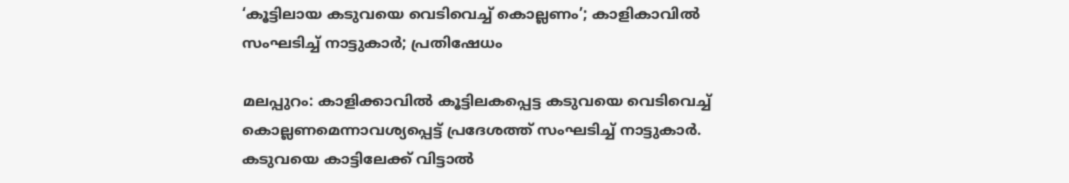‘കൂട്ടിലായ കടുവയെ വെടിവെച്ച് കൊല്ലണം’; കാളികാവില്‍ സംഘടിച്ച് നാട്ടുകാര്‍; പ്രതിഷേധം

മലപ്പുറം: കാളിക്കാവില്‍ കൂട്ടിലകപ്പെട്ട കടുവയെ വെടിവെച്ച് കൊല്ലണമെന്നാവശ്യപ്പെട്ട് പ്രദേശത്ത് സംഘടിച്ച് നാട്ടുകാര്‍. കടുവയെ കാട്ടിലേക്ക് വിട്ടാല്‍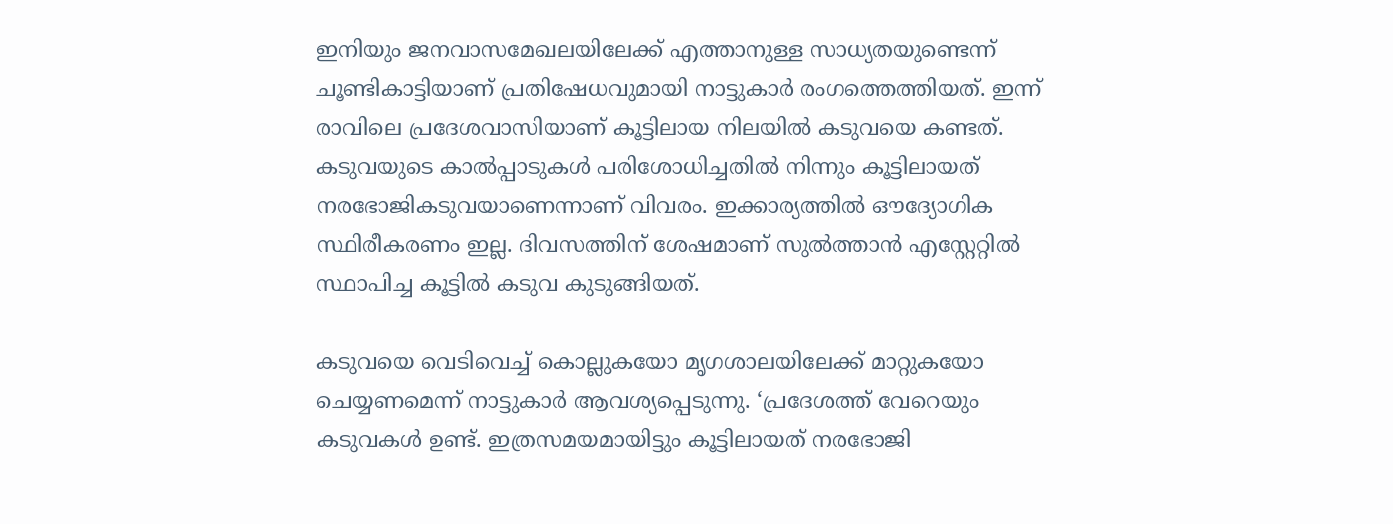ഇനിയും ജനവാസമേഖലയിലേക്ക് എത്താനുള്ള സാധ്യതയുണ്ടെന്ന് ചൂണ്ടികാട്ടിയാണ് പ്രതിഷേധവുമായി നാട്ടുകാര്‍ രംഗത്തെത്തിയത്. ഇന്ന് രാവിലെ പ്രദേശവാസിയാണ് കൂട്ടിലായ നിലയില്‍ കടുവയെ കണ്ടത്. കടുവയുടെ കാല്‍പ്പാടുകള്‍ പരിശോധിച്ചതില്‍ നിന്നും കൂട്ടിലായത് നരഭോജികടുവയാണെന്നാണ് വിവരം. ഇക്കാര്യത്തില്‍ ഔദ്യോഗിക സ്ഥിരീകരണം ഇല്ല. ദിവസത്തിന് ശേഷമാണ് സുല്‍ത്താന്‍ എസ്റ്റേറ്റില്‍ സ്ഥാപിച്ച കൂട്ടില്‍ കടുവ കുടുങ്ങിയത്.

കടുവയെ വെടിവെച്ച് കൊല്ലുകയോ മൃഗശാലയിലേക്ക് മാറ്റുകയോ ചെയ്യണമെന്ന് നാട്ടുകാര്‍ ആവശ്യപ്പെടുന്നു. ‘പ്രദേശത്ത് വേറെയും കടുവകള്‍ ഉണ്ട്. ഇത്രസമയമായിട്ടും കൂട്ടിലായത് നരഭോജി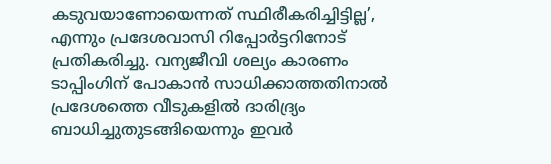കടുവയാണോയെന്നത് സ്ഥിരീകരിച്ചിട്ടില്ല’, എന്നും പ്രദേശവാസി റിപ്പോര്‍ട്ടറിനോട് പ്രതികരിച്ചു. വന്യജീവി ശല്യം കാരണം ടാപ്പിംഗിന് പോകാന്‍ സാധിക്കാത്തതിനാല്‍ പ്രദേശത്തെ വീടുകളില്‍ ദാരിദ്ര്യം ബാധിച്ചുതുടങ്ങിയെന്നും ഇവര്‍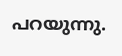പറയുന്നു.